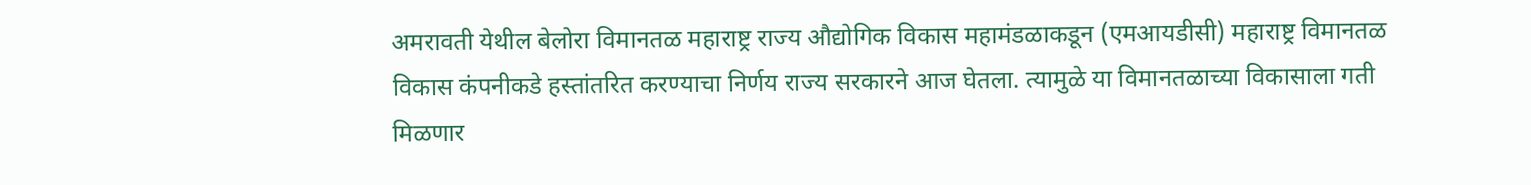अमरावती येथील बेलोरा विमानतळ महाराष्ट्र राज्य औद्योगिक विकास महामंडळाकडून (एमआयडीसी) महाराष्ट्र विमानतळ विकास कंपनीकडे हस्तांतरित करण्याचा निर्णय राज्य सरकारने आज घेतला. त्यामुळे या विमानतळाच्या विकासाला गती मिळणार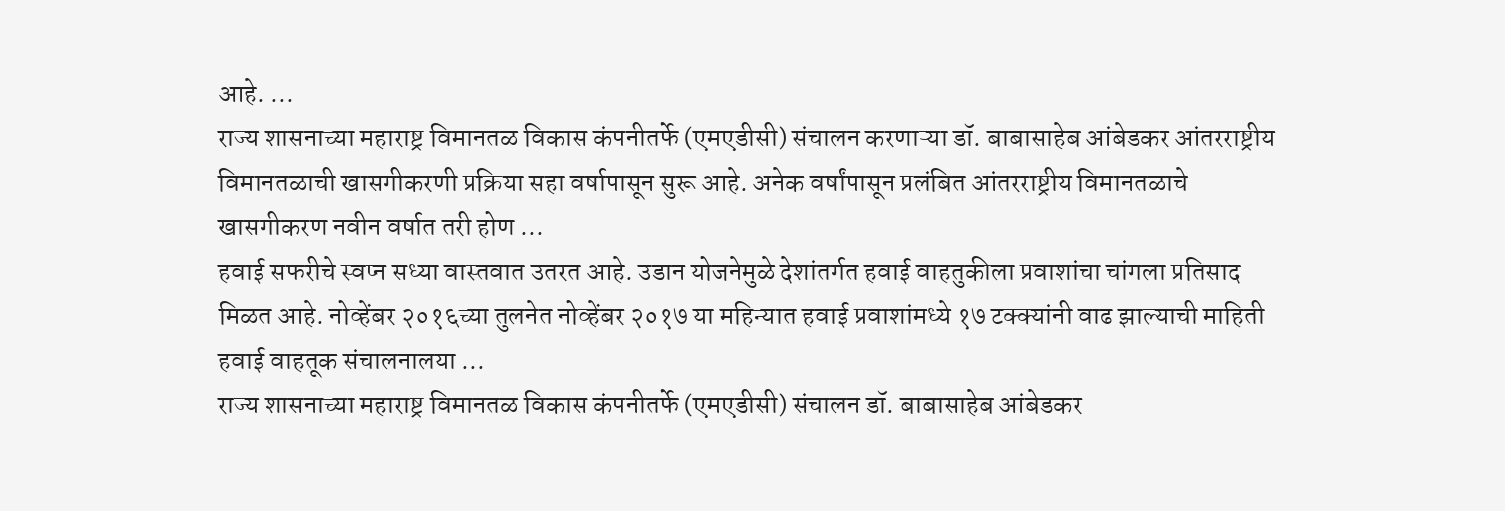आहे. ...
राज्य शासनाच्या महाराष्ट्र विमानतळ विकास कंपनीतर्फे (एमएडीसी) संचालन करणाऱ्या डॉ. बाबासाहेब आंबेडकर आंतरराष्ट्रीय विमानतळाची खासगीकरणी प्रक्रिया सहा वर्षापासून सुरू आहे. अनेक वर्षांपासून प्रलंबित आंतरराष्ट्रीय विमानतळाचे खासगीकरण नवीन वर्षात तरी होण ...
हवाई सफरीचे स्वप्न सध्या वास्तवात उतरत आहे. उडान योजनेमुळे देशांतर्गत हवाई वाहतुकीला प्रवाशांचा चांगला प्रतिसाद मिळत आहे. नोव्हेंबर २०१६च्या तुलनेत नोव्हेंबर २०१७ या महिन्यात हवाई प्रवाशांमध्ये १७ टक्क्यांनी वाढ झाल्याची माहिती हवाई वाहतूक संचालनालया ...
राज्य शासनाच्या महाराष्ट्र विमानतळ विकास कंपनीतर्फे (एमएडीसी) संचालन डॉ. बाबासाहेब आंबेडकर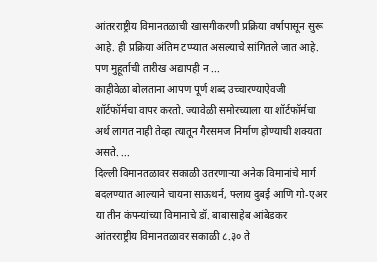आंतरराष्ट्रीय विमानतळाची खासगीकरणी प्रक्रिया वर्षापासून सुरू आहे. ही प्रक्रिया अंतिम टप्प्यात असल्याचे सांगितले जात आहे. पण मुहूर्ताची तारीख अद्यापही न ...
काहीवेळा बोलताना आपण पूर्ण शब्द उच्चारण्याऐवजी शॉर्टफॉर्मचा वापर करतो. ज्यावेळी समोरच्याला या शॉर्टफॉर्मचा अर्थ लागत नाही तेव्हा त्यातून गैरसमज निर्माण होण्याची शक्यता असते. ...
दिल्ली विमानतळावर सकाळी उतरणाऱ्या अनेक विमानांचे मार्ग बदलण्यात आल्याने चायना साऊथर्न, फ्लाय दुबई आणि गो-एअर या तीन कंपन्यांच्या विमानाचे डॉ. बाबासाहेब आंबेडकर आंतरराष्ट्रीय विमानतळावर सकाळी ८.३० ते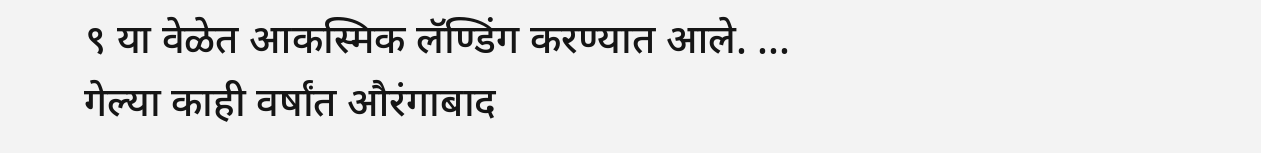९ या वेळेत आकस्मिक लॅण्डिंग करण्यात आले. ...
गेल्या काही वर्षांत औरंगाबाद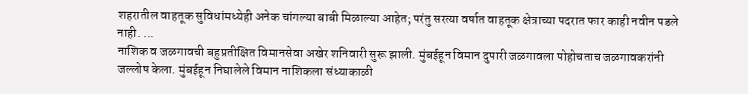शहरातील वाहतूक सुविधांमध्येही अनेक चांगल्या बाबी मिळाल्या आहेत; परंतु सरत्या वर्षात वाहतूक क्षेत्राच्या पदरात फार काही नवीन पडले नाही. ...
नाशिक व जळगावची बहुप्रतीक्षित विमानसेवा अखेर शनिवारी सुरू झाली. मुंबईहून विमान दुपारी जळगावला पोहोचताच जळगावकरांनी जल्लोष केला. मुंबईहून निघालेले विमान नाशिकला संध्याकाळी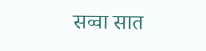सव्वा सात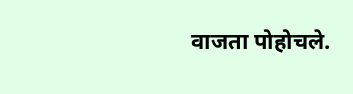वाजता पोहोचले.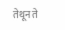तेथून ते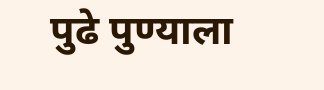पुढे पुण्याला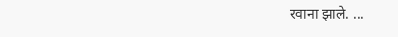रवाना झाले. ...